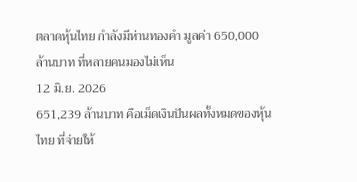ตลาดหุ้นไทย กำลังมีห่านทองคำ มูลค่า 650,000 ล้านบาท ที่หลายคนมองไม่เห็น
12 มิ.ย. 2026
651,239 ล้านบาท คือเม็ดเงินปันผลทั้งหมดของหุ้นไทย ที่จ่ายให้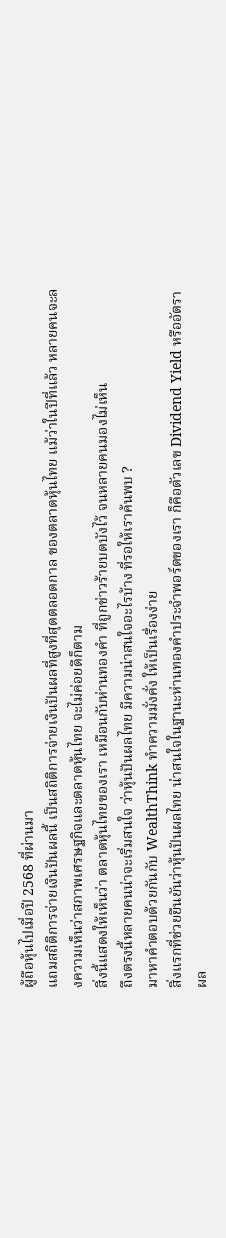ผู้ถือหุ้นไปเมื่อปี 2568 ที่ผ่านมา
แถมสถิติการจ่ายเงินปันผลนี้ เป็นสถิติการจ่ายเงินปันผลที่สูงที่สุดตลอดกาล ของตลาดหุ้นไทย แม้ว่าในปีที่แล้ว หลายคนจะลงความเห็นว่าสภาพเศรษฐกิจและตลาดหุ้นไทย จะไม่ค่อยดีก็ตาม
สิ่งนี้แสดงให้เห็นว่า ตลาดหุ้นไทยของเรา เหมือนกับห่านทองคำ ที่ถูกข่าวร้ายบดบังไว้ จนหลายคนมองไม่เห็น
ถึงตรงนี้หลายคนน่าจะเริ่มสนใจ ว่าหุ้นปันผลไทย มีความน่าสนใจอะไรบ้าง ที่รอให้เราค้นพบ ?
มาหาคำตอบด้วยกันกับ WealthThink ทำความมั่งคั่ง ให้เป็นเรื่องง่าย
สิ่งแรกที่ช่วยยืนยันว่าหุ้นปันผลไทย น่าสนใจในฐานะห่านทองคำประจำพอร์ตของเรา ก็คือตัวเลข Dividend Yield หรืออัตราผล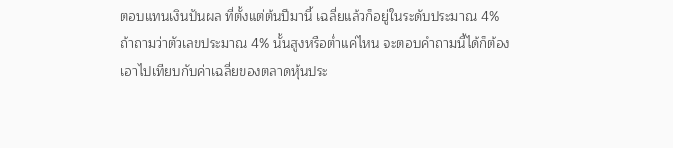ตอบแทนเงินปันผล ที่ตั้งแต่ต้นปีมานี้ เฉลี่ยแล้วก็อยู่ในระดับประมาณ 4%
ถ้าถามว่าตัวเลขประมาณ 4% นั้นสูงหรือต่ำแค่ไหน จะตอบคำถามนี้ได้ก็ต้องเอาไปเทียบกับค่าเฉลี่ยของตลาดหุ้นประ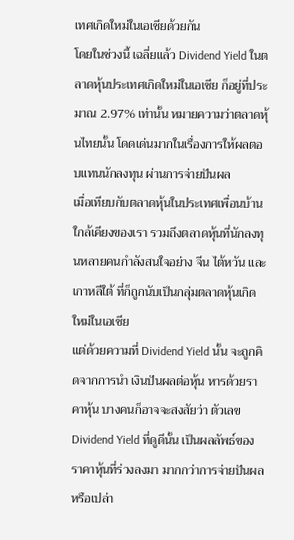เทศเกิดใหม่ในเอเชียด้วยกัน
โดยในช่วงนี้ เฉลี่ยแล้ว Dividend Yield ในตลาดหุ้นประเทศเกิดใหม่ในเอเชีย ก็อยู่ที่ประมาณ 2.97% เท่านั้น หมายความว่าตลาดหุ้นไทยนั้น โดดเด่นมากในเรื่องการให้ผลตอบแทนนักลงทุน ผ่านการจ่ายปันผล
เมื่อเทียบกับตลาดหุ้นในประเทศเพื่อนบ้านใกล้เคียงของเรา รวมถึงตลาดหุ้นที่นักลงทุนหลายคนกำลังสนใจอย่าง จีน ไต้หวัน และเกาหลีใต้ ที่ก็ถูกนับเป็นกลุ่มตลาดหุ้นเกิดใหม่ในเอเชีย
แต่ด้วยความที่ Dividend Yield นั้น จะถูกคิดจากการนำ เงินปันผลต่อหุ้น หารด้วยราคาหุ้น บางคนก็อาจจะสงสัยว่า ตัวเลข Dividend Yield ที่ดูดีนั้น เป็นผลลัพธ์ของราคาหุ้นที่ร่วงลงมา มากกว่าการจ่ายปันผลหรือเปล่า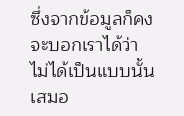ซึ่งจากข้อมูลก็คงจะบอกเราได้ว่า ไม่ได้เป็นแบบนั้นเสมอ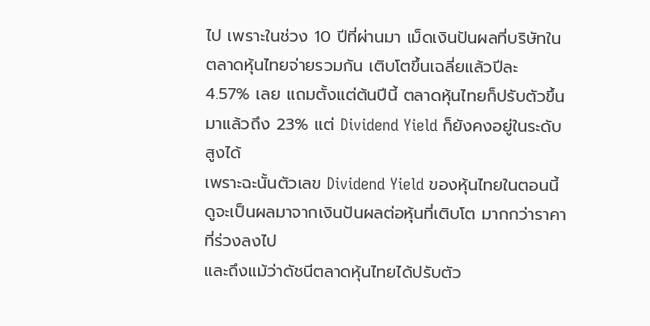ไป เพราะในช่วง 10 ปีที่ผ่านมา เม็ดเงินปันผลที่บริษัทในตลาดหุ้นไทยจ่ายรวมกัน เติบโตขึ้นเฉลี่ยแล้วปีละ 4.57% เลย แถมตั้งแต่ต้นปีนี้ ตลาดหุ้นไทยก็ปรับตัวขึ้นมาแล้วถึง 23% แต่ Dividend Yield ก็ยังคงอยู่ในระดับสูงได้
เพราะฉะนั้นตัวเลข Dividend Yield ของหุ้นไทยในตอนนี้ ดูจะเป็นผลมาจากเงินปันผลต่อหุ้นที่เติบโต มากกว่าราคาที่ร่วงลงไป
และถึงแม้ว่าดัชนีตลาดหุ้นไทยได้ปรับตัว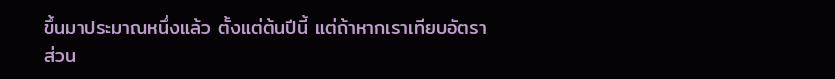ขึ้นมาประมาณหนึ่งแล้ว ตั้งแต่ต้นปีนี้ แต่ถ้าหากเราเทียบอัตราส่วน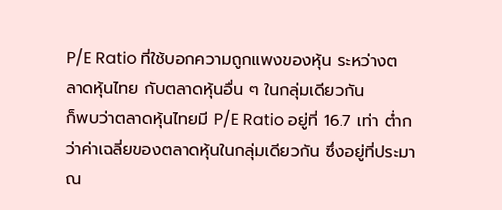P/E Ratio ที่ใช้บอกความถูกแพงของหุ้น ระหว่างตลาดหุ้นไทย กับตลาดหุ้นอื่น ๆ ในกลุ่มเดียวกัน
ก็พบว่าตลาดหุ้นไทยมี P/E Ratio อยู่ที่ 16.7 เท่า ต่ำกว่าค่าเฉลี่ยของตลาดหุ้นในกลุ่มเดียวกัน ซึ่งอยู่ที่ประมาณ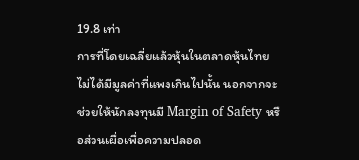19.8 เท่า
การที่โดยเฉลี่ยแล้วหุ้นในตลาดหุ้นไทย ไม่ได้มีมูลค่าที่แพงเกินไปนั้น นอกจากจะช่วยให้นักลงทุนมี Margin of Safety หรือส่วนเผื่อเพื่อความปลอด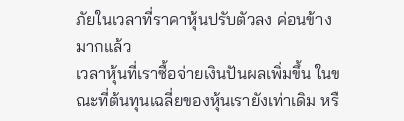ภัยในเวลาที่ราคาหุ้นปรับตัวลง ค่อนข้างมากแล้ว
เวลาหุ้นที่เราซื้อจ่ายเงินปันผลเพิ่มขึ้น ในขณะที่ต้นทุนเฉลี่ยของหุ้นเรายังเท่าเดิม หรื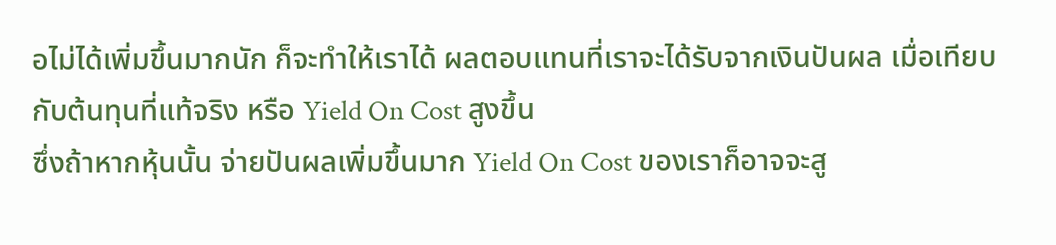อไม่ได้เพิ่มขึ้นมากนัก ก็จะทำให้เราได้ ผลตอบแทนที่เราจะได้รับจากเงินปันผล เมื่อเทียบกับต้นทุนที่แท้จริง หรือ Yield On Cost สูงขึ้น
ซึ่งถ้าหากหุ้นนั้น จ่ายปันผลเพิ่มขึ้นมาก Yield On Cost ของเราก็อาจจะสู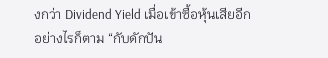งกว่า Dividend Yield เมื่อเข้าซื้อหุ้นเสียอีก
อย่างไรก็ตาม “กับดักปัน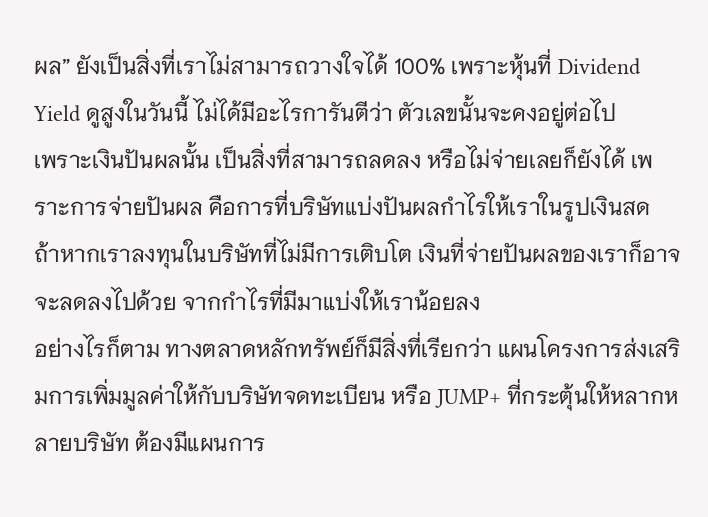ผล” ยังเป็นสิ่งที่เราไม่สามารถวางใจได้ 100% เพราะหุ้นที่ Dividend Yield ดูสูงในวันนี้ ไม่ได้มีอะไรการันตีว่า ตัวเลขนั้นจะคงอยู่ต่อไป
เพราะเงินปันผลนั้น เป็นสิ่งที่สามารถลดลง หรือไม่จ่ายเลยก็ยังได้ เพราะการจ่ายปันผล คือการที่บริษัทแบ่งปันผลกำไรให้เราในรูปเงินสด
ถ้าหากเราลงทุนในบริษัทที่ไม่มีการเติบโต เงินที่จ่ายปันผลของเราก็อาจจะลดลงไปด้วย จากกำไรที่มีมาแบ่งให้เราน้อยลง
อย่างไรก็ตาม ทางตลาดหลักทรัพย์ก็มีสิ่งที่เรียกว่า แผนโครงการส่งเสริมการเพิ่มมูลค่าให้กับบริษัทจดทะเบียน หรือ JUMP+ ที่กระตุ้นให้หลากหลายบริษัท ต้องมีแผนการ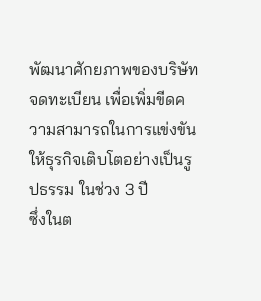พัฒนาศักยภาพของบริษัทจดทะเบียน เพื่อเพิ่มขีดความสามารถในการแข่งขัน ให้ธุรกิจเติบโตอย่างเป็นรูปธรรม ในช่วง 3 ปี
ซึ่งในต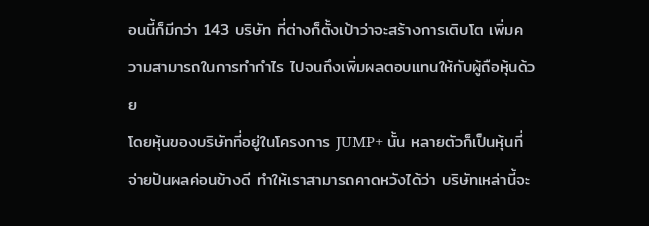อนนี้ก็มีกว่า 143 บริษัท ที่ต่างก็ตั้งเป้าว่าจะสร้างการเติบโต เพิ่มความสามารถในการทำกำไร ไปจนถึงเพิ่มผลตอบแทนให้กับผู้ถือหุ้นด้วย
โดยหุ้นของบริษัทที่อยู่ในโครงการ JUMP+ นั้น หลายตัวก็เป็นหุ้นที่จ่ายปันผลค่อนข้างดี ทำให้เราสามารถคาดหวังได้ว่า บริษัทเหล่านี้จะ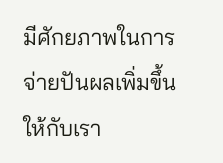มีศักยภาพในการจ่ายปันผลเพิ่มขึ้นให้กับเรา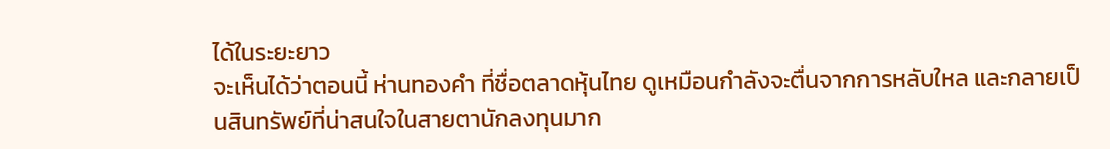ได้ในระยะยาว
จะเห็นได้ว่าตอนนี้ ห่านทองคำ ที่ชื่อตลาดหุ้นไทย ดูเหมือนกำลังจะตื่นจากการหลับใหล และกลายเป็นสินทรัพย์ที่น่าสนใจในสายตานักลงทุนมาก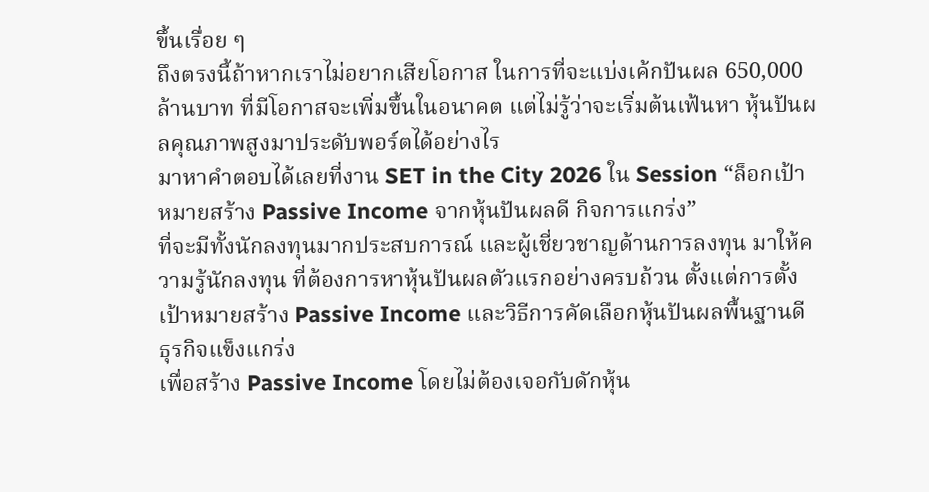ขึ้นเรื่อย ๆ
ถึงตรงนี้ถ้าหากเราไม่อยากเสียโอกาส ในการที่จะแบ่งเค้กปันผล 650,000 ล้านบาท ที่มีโอกาสจะเพิ่มขึ้นในอนาคต แต่ไม่รู้ว่าจะเริ่มต้นเฟ้นหา หุ้นปันผลคุณภาพสูงมาประดับพอร์ตได้อย่างไร
มาหาคำตอบได้เลยที่งาน SET in the City 2026 ใน Session “ล็อกเป้าหมายสร้าง Passive Income จากหุ้นปันผลดี กิจการแกร่ง”
ที่จะมีทั้งนักลงทุนมากประสบการณ์ และผู้เชี่ยวชาญด้านการลงทุน มาให้ความรู้นักลงทุน ที่ต้องการหาหุ้นปันผลตัวแรกอย่างครบถ้วน ตั้งแต่การตั้งเป้าหมายสร้าง Passive Income และวิธีการคัดเลือกหุ้นปันผลพื้นฐานดี ธุรกิจแข็งแกร่ง
เพื่อสร้าง Passive Income โดยไม่ต้องเจอกับดักหุ้น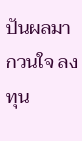ปันผลมากวนใจ ลงทุน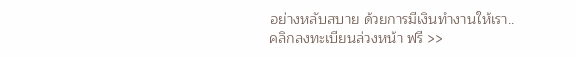อย่างหลับสบาย ด้วยการมีเงินทำงานให้เรา..
คลิกลงทะเบียนล่วงหน้า ฟรี >>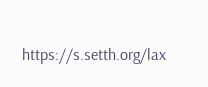https://s.setth.org/lax